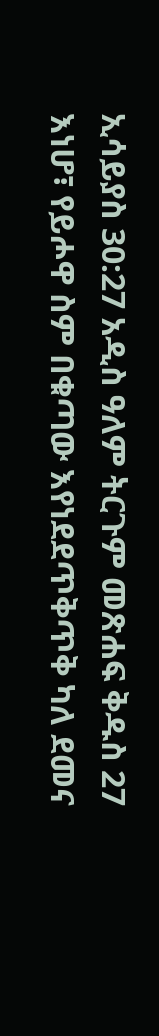ኢሳይያስ 30:27 አዲስ ዓለም ትርጉም መጽሐፍ ቅዱስ 27 እነሆ፣ የይሖዋ ስም በቁጣው እየነደደጥቅጥቅ ካለ ደመና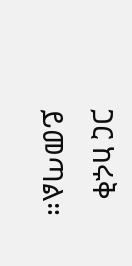ጋር ከሩቅ ይመጣል።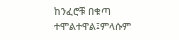ከንፈሮቹ በቁጣ ተሞልተዋል፤ምላሱም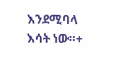እንደሚባላ እሳት ነው።+